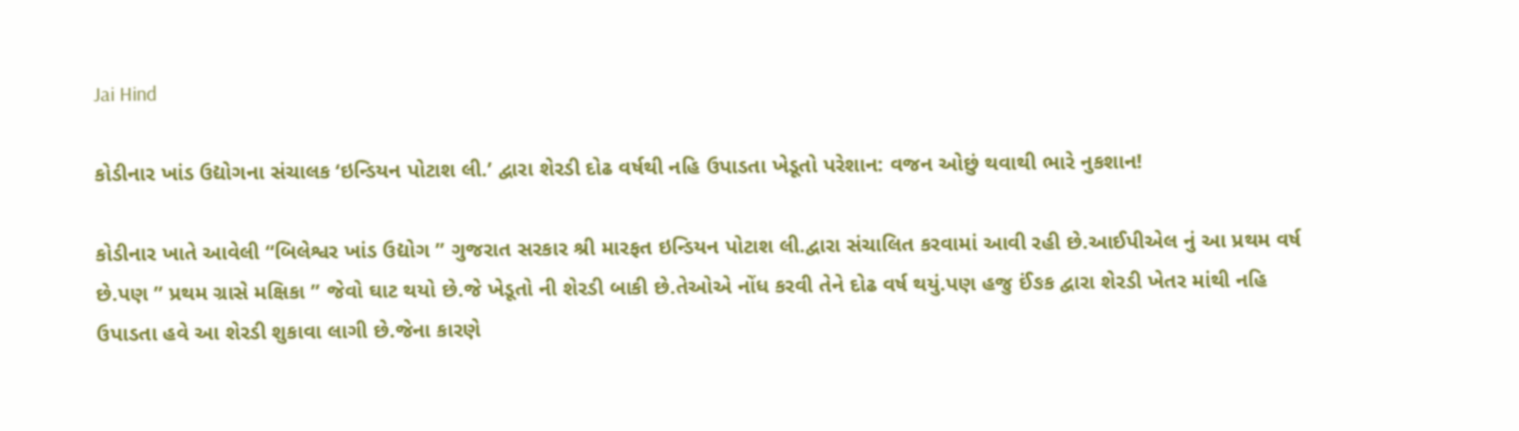Jai Hind

કોડીનાર ખાંડ ઉદ્યોગના સંચાલક ‘ઇન્ડિયન પોટાશ લી.’ દ્વારા શેરડી દોઢ વર્ષથી નહિ ઉપાડતા ખેડૂતો પરેશાન: વજન ઓછું થવાથી ભારે નુકશાન!

કોડીનાર ખાતે આવેલી “બિલેશ્વર ખાંડ ઉદ્યોગ ” ગુજરાત સરકાર શ્રી મારફત ઇન્ડિયન પોટાશ લી.દ્વારા સંચાલિત કરવામાં આવી રહી છે.આઈપીએલ નું આ પ્રથમ વર્ષ છે.પણ ” પ્રથમ ગ્રાસે મક્ષિકા ” જેવો ઘાટ થયો છે.જે ખેડૂતો ની શેરડી બાકી છે.તેઓએ નોંધ કરવી તેને દોઢ વર્ષ થયું.પણ હજુ ઈંઙક દ્વારા શેરડી ખેતર માંથી નહિ ઉપાડતા હવે આ શેરડી શુકાવા લાગી છે.જેના કારણે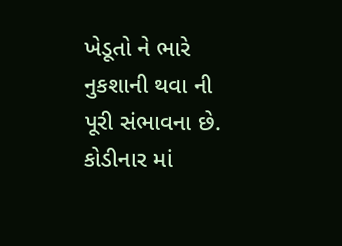ખેડૂતો ને ભારે નુકશાની થવા ની પૂરી સંભાવના છે. કોડીનાર માં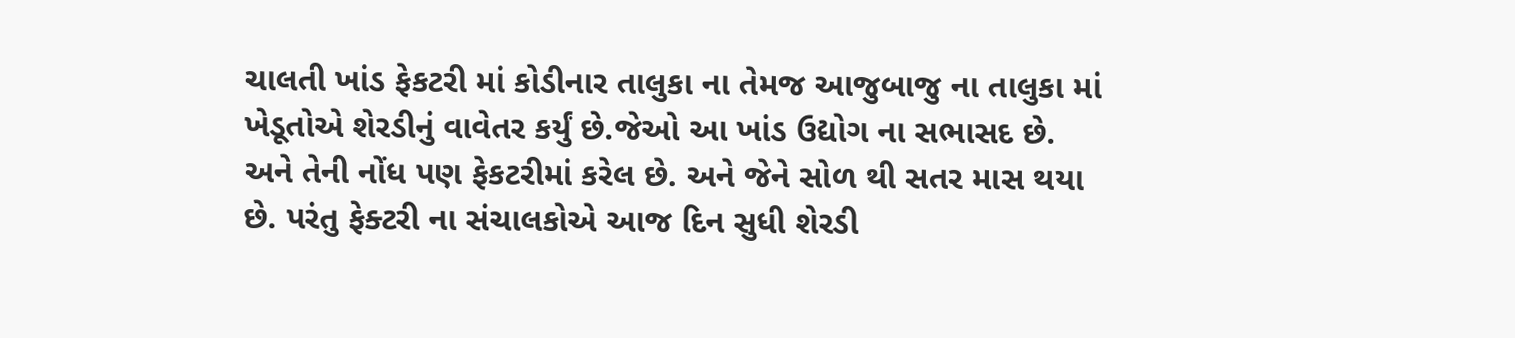ચાલતી ખાંડ ફેકટરી માં કોડીનાર તાલુકા ના તેમજ આજુબાજુ ના તાલુકા માં ખેડૂતોએ શેરડીનું વાવેતર કર્યું છે.જેઓ આ ખાંડ ઉદ્યોગ ના સભાસદ છે. અને તેની નોંધ પણ ફેકટરીમાં કરેલ છે. અને જેને સોળ થી સતર માસ થયા છે. પરંતુ ફેક્ટરી ના સંચાલકોએ આજ દિન સુધી શેરડી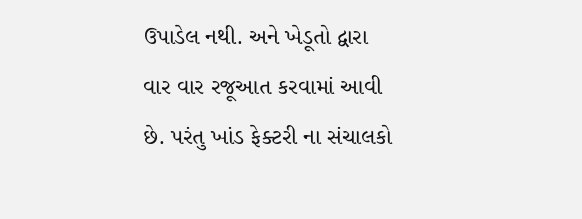ઉપાડેલ નથી. અને ખેડૂતો દ્વારા વાર વાર રજૂઆત કરવામાં આવી છે. પરંતુ ખાંડ ફેક્ટરી ના સંચાલકો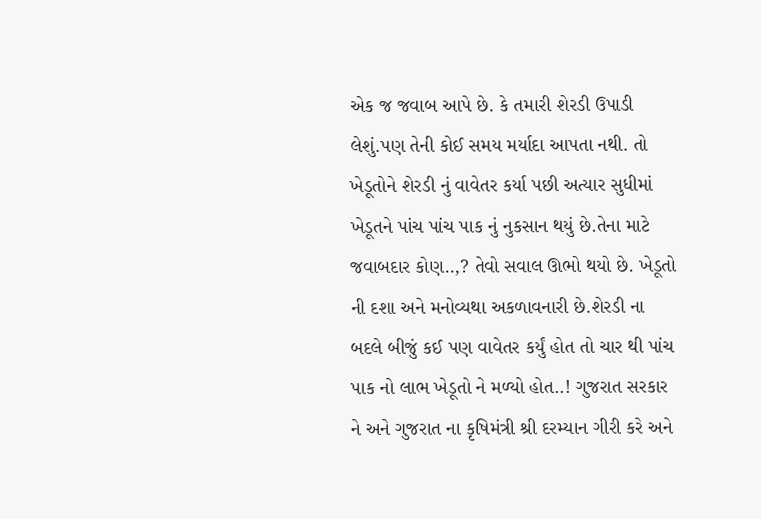એક જ જવાબ આપે છે. કે તમારી શેરડી ઉપાડી લેશું.પણ તેની કોઈ સમય મર્યાદા આપતા નથી. તો ખેડૂતોને શેરડી નું વાવેતર કર્યા પછી અત્યાર સુધીમાં ખેડૂતને પાંચ પાંચ પાક નું નુકસાન થયું છે.તેના માટે જવાબદાર કોણ..,? તેવો સવાલ ઊભો થયો છે. ખેડૂતો ની દશા અને મનોવ્યથા અકળાવનારી છે.શેરડી ના બદલે બીજું કઈ પણ વાવેતર કર્યું હોત તો ચાર થી પાંચ પાક નો લાભ ખેડૂતો ને મળ્યો હોત..! ગુજરાત સરકાર ને અને ગુજરાત ના કૃષિમંત્રી શ્રી દરમ્યાન ગીરી કરે અને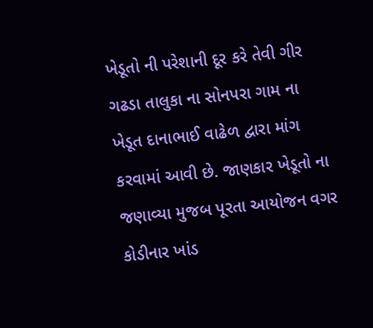ખેડૂતો ની પરેશાની દૂર કરે તેવી ગીર ગઢડા તાલુકા ના સોનપરા ગામ ના ખેડૂત દાનાભાઈ વાઢેળ દ્વારા માંગ કરવામાં આવી છે. જાણકાર ખેડૂતો ના જણાવ્યા મુજબ પૂરતા આયોજન વગર કોડીનાર ખાંડ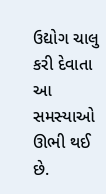ઉદ્યોગ ચાલુ કરી દેવાતા આ સમસ્યાઓ ઊભી થઈ છે.